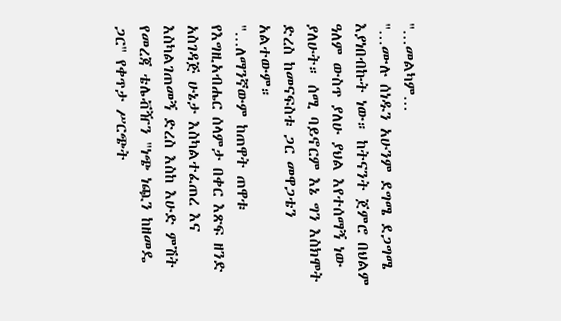"…መልካም…
"…ሙሉ ሰነዱን አሁንም ደግሜ ደጋግሜ እያነበብኩት ነው። ከትናንት ጀምሮ በህልም ዓለም ውስጥ ያለሁ ያህል እየተሰማኝ ነው ያለሁት። ሰሚ ባይኖርም እኔ ግን እስክሞት ድረስ ከመናፍስቱ ጋር መዋጋቴን አልተውም።
"…ለማንኛውም ከጠዋት ጠዋቱ የእግዚአብሔር ሰላምታ በቀር እጽፍ ዘንድ አስገዳጅ ሁኔታ እስካልተፈጠረ እና እስካልገጠመኝ ድረስ እስከ እሁድ ምሽት የመረጃ ቴሌቭዥን "ነጭ ነጯን ከዘመዴ ጋር" የቀጥታ ሥርጭት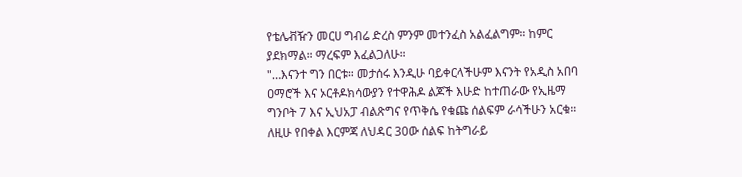የቴሌቭዥን መርሀ ግብሬ ድረስ ምንም መተንፈስ አልፈልግም። ከምር ያደክማል። ማረፍም እፈልጋለሁ።
"…እናንተ ግን በርቱ። መታሰሩ እንዲሁ ባይቀርላችሁም እናንት የአዲስ አበባ ዐማሮች እና ኦርቶዶክሳውያን የተዋሕዶ ልጆች እሁድ ከተጠራው የኢዜማ ግንቦት 7 እና ኢህአፓ ብልጽግና የጥቅሴ የቁጩ ሰልፍም ራሳችሁን አርቁ። ለዚሁ የበቀል እርምጃ ለህዳር 30ው ሰልፍ ከትግራይ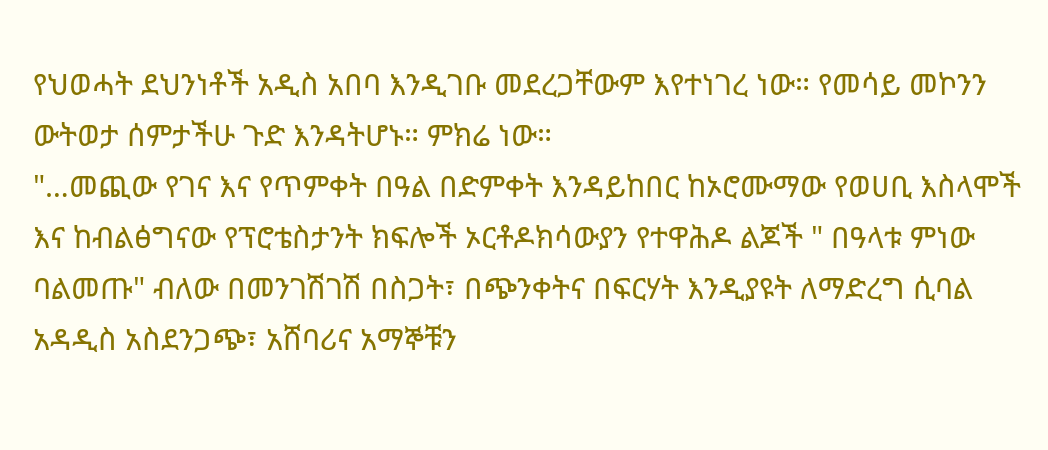የህወሓት ደህንነቶች አዲስ አበባ እንዲገቡ መደረጋቸውም እየተነገረ ነው። የመሳይ መኮንን ውትወታ ሰምታችሁ ጉድ እንዳትሆኑ። ምክሬ ነው።
"…መጪው የገና እና የጥምቀት በዓል በድምቀት እንዳይከበር ከኦሮሙማው የወሀቢ እስላሞች እና ከብልፅግናው የፕሮቴስታንት ክፍሎች ኦርቶዶክሳውያን የተዋሕዶ ልጆች " በዓላቱ ምነው ባልመጡ" ብለው በመንገሽገሽ በስጋት፣ በጭንቀትና በፍርሃት እንዲያዩት ለማድረግ ሲባል አዳዲስ አስደንጋጭ፣ አሸባሪና አማኞቹን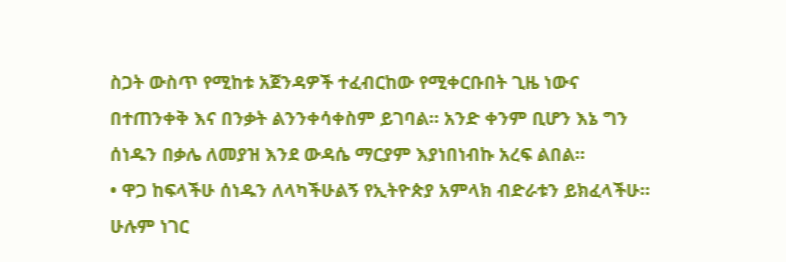ስጋት ውስጥ የሚከቱ አጀንዳዎች ተፈብርከው የሚቀርቡበት ጊዜ ነውና በተጠንቀቅ እና በንቃት ልንንቀሳቀስም ይገባል። አንድ ቀንም ቢሆን እኔ ግን ሰነዱን በቃሌ ለመያዝ እንደ ውዳሴ ማርያም እያነበነብኩ አረፍ ልበል።
• ዋጋ ከፍላችሁ ሰነዱን ለላካችሁልኝ የኢትዮጵያ አምላክ ብድራቱን ይክፈላችሁ። ሁሉም ነገር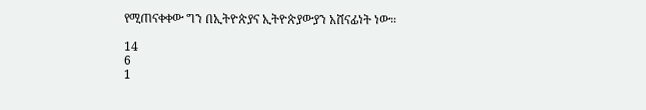የሚጠናቀቀው ግን በኢትዮጵያና ኢትዮጵያውያን አሸናፊነት ነው።

14
6
1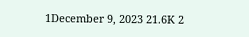1December 9, 2023 21.6K 2